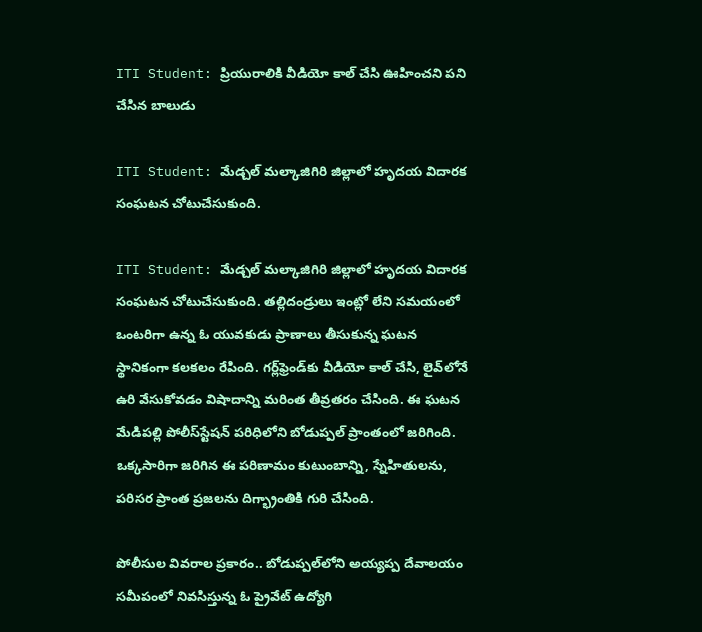ITI Student: ప్రియురాలికి వీడియో కాల్ చేసి ఊహించని పని చేసిన బాలుడు

ITI Student: మేడ్చల్ మల్కాజిగిరి జిల్లాలో హృదయ విదారక సంఘటన చోటుచేసుకుంది.

ITI Student: మేడ్చల్ మల్కాజిగిరి జిల్లాలో హృదయ విదారక సంఘటన చోటుచేసుకుంది. తల్లిదండ్రులు ఇంట్లో లేని సమయంలో ఒంటరిగా ఉన్న ఓ యువకుడు ప్రాణాలు తీసుకున్న ఘటన స్థానికంగా కలకలం రేపింది. గర్ల్‌ఫ్రెండ్‌కు వీడియో కాల్ చేసి, లైవ్‌లోనే ఉరి వేసుకోవడం విషాదాన్ని మరింత తీవ్రతరం చేసింది. ఈ ఘటన మేడిపల్లి పోలీస్‌స్టేషన్ పరిధిలోని బోడుప్పల్ ప్రాంతంలో జరిగింది. ఒక్కసారిగా జరిగిన ఈ పరిణామం కుటుంబాన్ని, స్నేహితులను, పరిసర ప్రాంత ప్రజలను దిగ్భ్రాంతికి గురి చేసింది.

పోలీసుల వివరాల ప్రకారం.. బోడుప్పల్‌లోని అయ్యప్ప దేవాలయం సమీపంలో నివసిస్తున్న ఓ ప్రైవేట్ ఉద్యోగి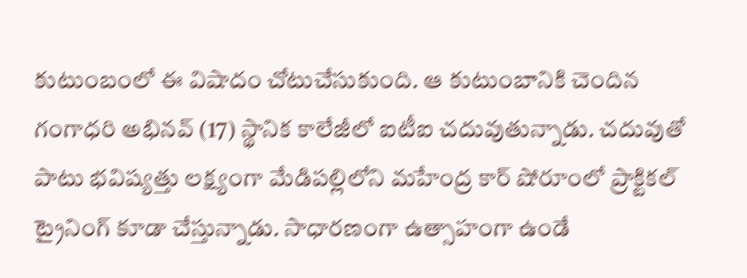కుటుంబంలో ఈ విషాదం చోటుచేసుకుంది. ఆ కుటుంబానికి చెందిన గంగాధరి అభినవ్ (17) స్థానిక కాలేజీలో ఐటీఐ చదువుతున్నాడు. చదువుతో పాటు భవిష్యత్తు లక్ష్యంగా మేడిపల్లిలోని మహేంద్ర కార్ షోరూంలో ప్రాక్టికల్ ట్రైనింగ్ కూడా చేస్తున్నాడు. సాధారణంగా ఉత్సాహంగా ఉండే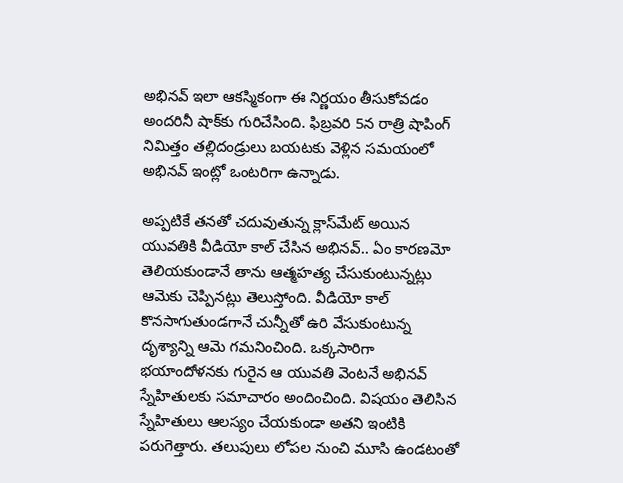అభినవ్ ఇలా ఆకస్మికంగా ఈ నిర్ణయం తీసుకోవడం అందరినీ షాక్‌కు గురిచేసింది. ఫిబ్రవరి 5న రాత్రి షాపింగ్ నిమిత్తం తల్లిదండ్రులు బయటకు వెళ్లిన సమయంలో అభినవ్ ఇంట్లో ఒంటరిగా ఉన్నాడు.

అప్పటికే తనతో చదువుతున్న క్లాస్‌మేట్ అయిన యువతికి వీడియో కాల్ చేసిన అభినవ్.. ఏం కారణమో తెలియకుండానే తాను ఆత్మహత్య చేసుకుంటున్నట్లు ఆమెకు చెప్పినట్లు తెలుస్తోంది. వీడియో కాల్ కొనసాగుతుండగానే చున్నీతో ఉరి వేసుకుంటున్న దృశ్యాన్ని ఆమె గమనించింది. ఒక్కసారిగా భయాందోళనకు గురైన ఆ యువతి వెంటనే అభినవ్ స్నేహితులకు సమాచారం అందించింది. విషయం తెలిసిన స్నేహితులు ఆలస్యం చేయకుండా అతని ఇంటికి పరుగెత్తారు. తలుపులు లోపల నుంచి మూసి ఉండటంతో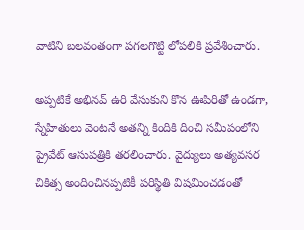వాటిని బలవంతంగా పగలగొట్టి లోపలికి ప్రవేశించారు.

అప్పటికే అభినవ్ ఉరి వేసుకుని కొన ఊపిరితో ఉండగా, స్నేహితులు వెంటనే అతన్ని కిందికి దించి సమీపంలోని ప్రైవేట్ ఆసుపత్రికి తరలించారు. వైద్యులు అత్యవసర చికిత్స అందించినప్పటికీ పరిస్థితి విషమించడంతో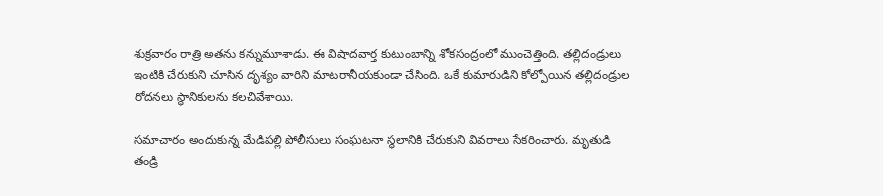శుక్రవారం రాత్రి అతను కన్నుమూశాడు. ఈ విషాదవార్త కుటుంబాన్ని శోకసంద్రంలో ముంచెత్తింది. తల్లిదండ్రులు ఇంటికి చేరుకుని చూసిన దృశ్యం వారిని మాటరానీయకుండా చేసింది. ఒకే కుమారుడిని కోల్పోయిన తల్లిదండ్రుల రోదనలు స్థానికులను కలచివేశాయి.

సమాచారం అందుకున్న మేడిపల్లి పోలీసులు సంఘటనా స్థలానికి చేరుకుని వివరాలు సేకరించారు. మృతుడి తండ్రి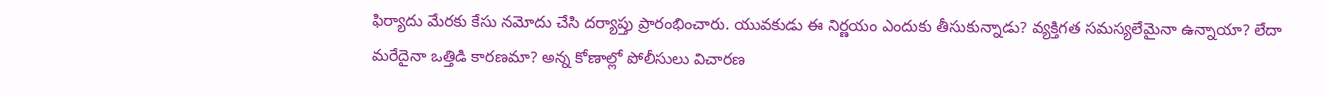ఫిర్యాదు మేరకు కేసు నమోదు చేసి దర్యాప్తు ప్రారంభించారు. యువకుడు ఈ నిర్ణయం ఎందుకు తీసుకున్నాడు? వ్యక్తిగత సమస్యలేమైనా ఉన్నాయా? లేదా మరేదైనా ఒత్తిడి కారణమా? అన్న కోణాల్లో పోలీసులు విచారణ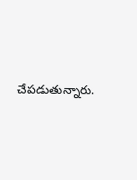చేపడుతున్నారు.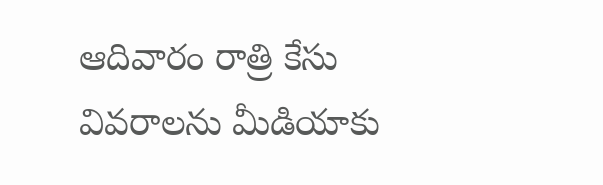ఆదివారం రాత్రి కేసు వివరాలను మీడియాకు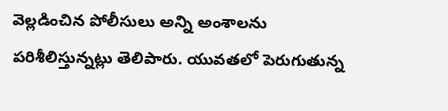వెల్లడించిన పోలీసులు అన్ని అంశాలను పరిశీలిస్తున్నట్లు తెలిపారు. యువతలో పెరుగుతున్న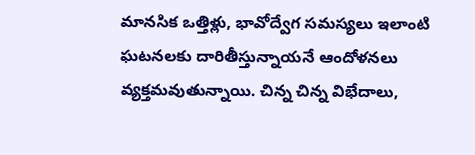మానసిక ఒత్తిళ్లు, భావోద్వేగ సమస్యలు ఇలాంటి ఘటనలకు దారితీస్తున్నాయనే ఆందోళనలు వ్యక్తమవుతున్నాయి. చిన్న చిన్న విభేదాలు,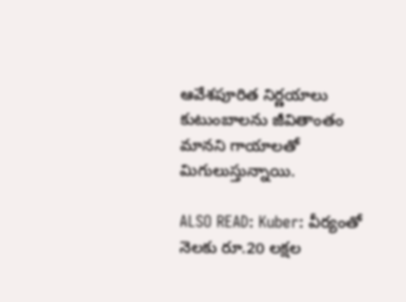ఆవేశపూరిత నిర్ణయాలు కుటుంబాలను జీవితాంతం మానని గాయాలతో మిగులుస్తున్నాయి.

ALSO READ: Kuber: వీర్యంతో నెలకు రూ.20 లక్షల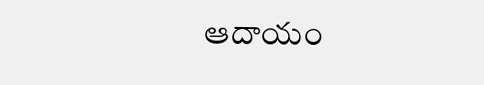ఆదాయం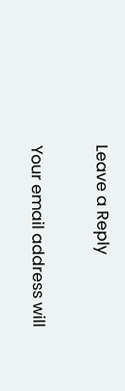Leave a Reply

Your email address will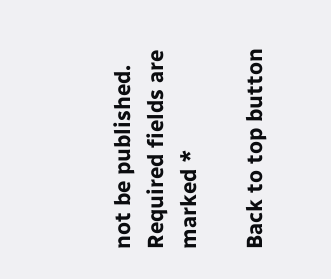not be published. Required fields are marked *

Back to top button